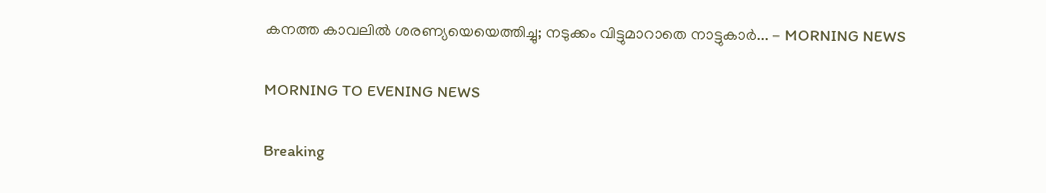കനത്ത കാവലിൽ ശരണ്യയെയെത്തിച്ചു; നടുക്കം വിട്ടുമാറാതെ നാട്ടുകാർ... - MORNING NEWS

MORNING TO EVENING NEWS

Breaking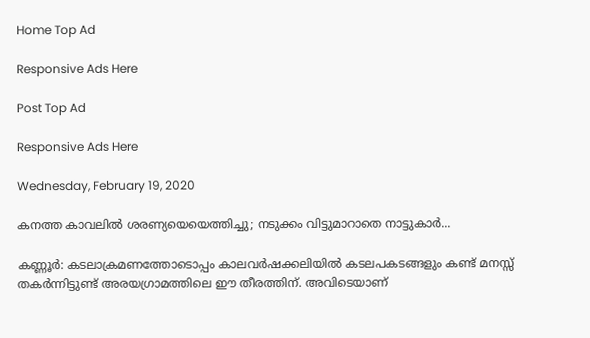Home Top Ad

Responsive Ads Here

Post Top Ad

Responsive Ads Here

Wednesday, February 19, 2020

കനത്ത കാവലിൽ ശരണ്യയെയെത്തിച്ചു; നടുക്കം വിട്ടുമാറാതെ നാട്ടുകാർ...

കണ്ണൂർ: കടലാക്രമണത്തോടൊപ്പം കാലവർഷക്കലിയിൽ കടലപകടങ്ങളും കണ്ട് മനസ്സ് തകർന്നിട്ടുണ്ട് അരയഗ്രാമത്തിലെ ഈ തീരത്തിന്. അവിടെയാണ്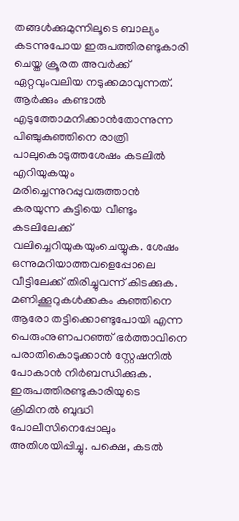തങ്ങൾക്കുമുന്നിലൂടെ ബാല്യം കടന്നുപോയ ഇരുപത്തിരണ്ടുകാരി ചെയ്ത ക്രൂരത അവർക്ക് ഏറ്റവുംവലിയ നടുക്കമാവുന്നത്. ആർക്കും കണ്ടാൽ എടുത്തോമനിക്കാൻതോന്നുന്ന പിഞ്ചുകുഞ്ഞിനെ രാത്രി പാലുകൊടുത്തശേഷം കടലിൽ എറിയുകയും മരിച്ചെന്നുറപ്പുവരുത്താൻ കരയുന്ന കുട്ടിയെ വീണ്ടും കടലിലേക്ക് വലിച്ചെറിയുകയുംചെയ്യുക. ശേഷം ഒന്നുമറിയാത്തവളെപ്പോലെ വീട്ടിലേക്ക് തിരിച്ചുവന്ന് കിടക്കുക. മണിക്കൂറുകൾക്കകം കുഞ്ഞിനെ ആരോ തട്ടിക്കൊണ്ടുപോയി എന്ന പെരുംനുണപറഞ്ഞ് ഭർത്താവിനെ പരാതികൊടുക്കാൻ സ്റ്റേഷനിൽ പോകാൻ നിർബന്ധിക്കുക. ഇരുപത്തിരണ്ടുകാരിയുടെ ക്രിമിനൽ ബുദ്ധി പോലീസിനെപ്പോലും അതിശയിപ്പിച്ചു. പക്ഷെ, കടൽ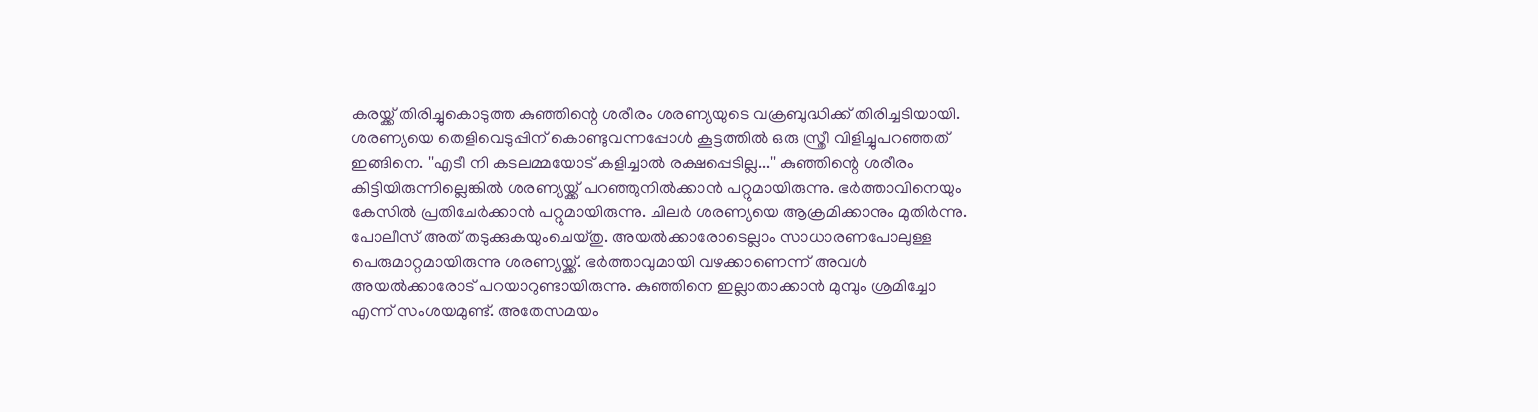കരയ്ക്ക് തിരിച്ചുകൊടുത്ത കുഞ്ഞിന്റെ ശരീരം ശരണ്യയുടെ വക്രബുദ്ധിക്ക് തിരിച്ചടിയായി. ശരണ്യയെ തെളിവെടുപ്പിന് കൊണ്ടുവന്നപ്പോൾ കൂട്ടത്തിൽ ഒരു സ്ത്രീ വിളിച്ചുപറഞ്ഞത് ഇങ്ങിനെ. ''എടീ നി കടലമ്മയോട് കളിച്ചാൽ രക്ഷപ്പെടില്ല...'' കുഞ്ഞിന്റെ ശരീരം കിട്ടിയിരുന്നില്ലെങ്കിൽ ശരണ്യയ്ക്ക് പറഞ്ഞുനിൽക്കാൻ പറ്റുമായിരുന്നു. ഭർത്താവിനെയും കേസിൽ പ്രതിചേർക്കാൻ പറ്റുമായിരുന്നു. ചിലർ ശരണ്യയെ ആക്രമിക്കാനും മുതിർന്നു. പോലീസ് അത് തടുക്കുകയുംചെയ്തു. അയൽക്കാരോടെല്ലാം സാധാരണപോലുള്ള പെരുമാറ്റമായിരുന്നു ശരണ്യയ്ക്ക്. ഭർത്താവുമായി വഴക്കാണെന്ന് അവൾ അയൽക്കാരോട് പറയാറുണ്ടായിരുന്നു. കുഞ്ഞിനെ ഇല്ലാതാക്കാൻ മുമ്പും ശ്രമിച്ചോ എന്ന് സംശയമുണ്ട്. അതേസമയം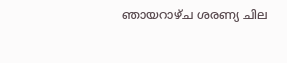ഞായറാഴ്ച ശരണ്യ ചില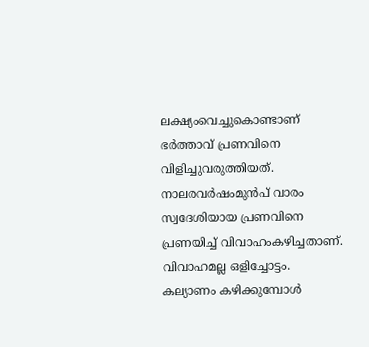ലക്ഷ്യംവെച്ചുകൊണ്ടാണ് ഭർത്താവ് പ്രണവിനെ വിളിച്ചുവരുത്തിയത്. നാലരവർഷംമുൻപ് വാരം സ്വദേശിയായ പ്രണവിനെ പ്രണയിച്ച് വിവാഹംകഴിച്ചതാണ്. വിവാഹമല്ല ഒളിച്ചോട്ടം. കല്യാണം കഴിക്കുമ്പോൾ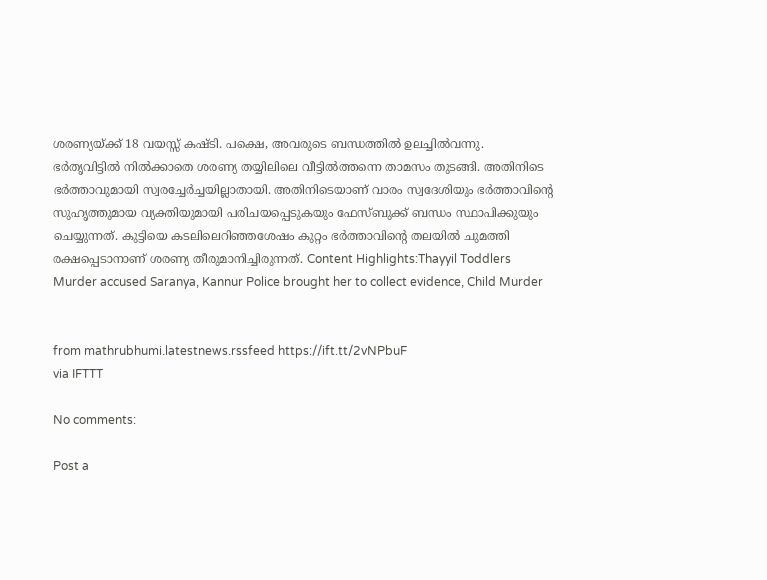ശരണ്യയ്ക്ക് 18 വയസ്സ് കഷ്ടി. പക്ഷെ, അവരുടെ ബന്ധത്തിൽ ഉലച്ചിൽവന്നു. ഭർതൃവിട്ടിൽ നിൽക്കാതെ ശരണ്യ തയ്യിലിലെ വീട്ടിൽത്തന്നെ താമസം തുടങ്ങി. അതിനിടെ ഭർത്താവുമായി സ്വരച്ചേർച്ചയില്ലാതായി. അതിനിടെയാണ് വാരം സ്വദേശിയും ഭർത്താവിന്റെ സുഹൃത്തുമായ വ്യക്തിയുമായി പരിചയപ്പെടുകയും ഫേസ്ബുക്ക് ബന്ധം സ്ഥാപിക്കുയും ചെയ്യുന്നത്. കുട്ടിയെ കടലിലെറിഞ്ഞശേഷം കുറ്റം ഭർത്താവിന്റെ തലയിൽ ചുമത്തി രക്ഷപ്പെടാനാണ് ശരണ്യ തീരുമാനിച്ചിരുന്നത്. Content Highlights:Thayyil Toddlers Murder accused Saranya, Kannur Police brought her to collect evidence, Child Murder


from mathrubhumi.latestnews.rssfeed https://ift.tt/2vNPbuF
via IFTTT

No comments:

Post a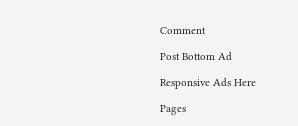Comment

Post Bottom Ad

Responsive Ads Here

Pages